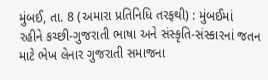મુંબઈ, તા. 8 (અમારા પ્રતિનિધિ તરફથી) : મુંબઈમાં
રહીને કચ્છી-ગુજરાતી ભાષા અને સંસ્કૃતિ-સંસ્કારનાં જતન માટે ભેખ લેનાર ગુજરાતી સમાજના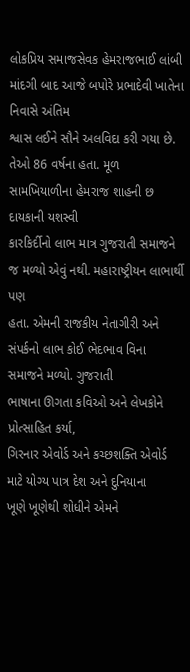લોકપ્રિય સમાજસેવક હેમરાજભાઈ લાંબી માંદગી બાદ આજે બપોરે પ્રભાદેવી ખાતેના નિવાસે અંતિમ
શ્વાસ લઈને સૌને અલવિદા કરી ગયા છે. તેઓ 86 વર્ષના હતા. મૂળ સામખિયાળીના હેમરાજ શાહની છ દાયકાની યશસ્વી
કારકિર્દીનો લાભ માત્ર ગુજરાતી સમાજને જ મળ્યો એવું નથી. મહારાષ્ટ્રીયન લાભાર્થી પણ
હતા. એમની રાજકીય નેતાગીરી અને સંપર્કનો લાભ કોઈ ભેદભાવ વિના સમાજને મળ્યો. ગુજરાતી
ભાષાના ઊગતા કવિઓ અને લેખકોને પ્રોત્સાહિત કર્યા,
ગિરનાર એવોર્ડ અને કચ્છશક્તિ એવોર્ડ માટે યોગ્ય પાત્ર દેશ અને દુનિયાના
ખૂણે ખૂણેથી શોધીને એમને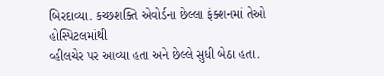બિરદાવ્યા. કચ્છશક્તિ એવોર્ડના છેલ્લા ફંક્શનમાં તેઓ હોસ્પિટલમાંથી
વ્હીલચેર પર આવ્યા હતા અને છેલ્લે સુધી બેઠા હતા.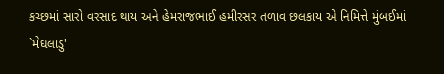કચ્છમાં સારો વરસાદ થાય અને હેમરાજભાઈ હમીરસર તળાવ છલકાય એ નિમિત્તે મુંબઈમાં
`મેઘલાડુ'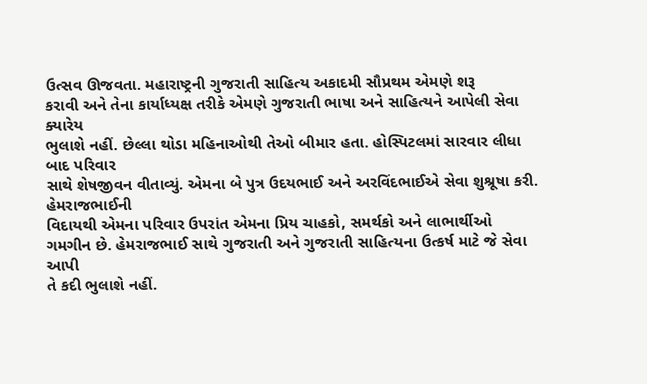ઉત્સવ ઊજવતા. મહારાષ્ટ્રની ગુજરાતી સાહિત્ય અકાદમી સૌપ્રથમ એમણે શરૂ
કરાવી અને તેના કાર્યાધ્યક્ષ તરીકે એમણે ગુજરાતી ભાષા અને સાહિત્યને આપેલી સેવા ક્યારેય
ભુલાશે નહીં. છેલ્લા થોડા મહિનાઓથી તેઓ બીમાર હતા. હોસ્પિટલમાં સારવાર લીધા બાદ પરિવાર
સાથે શેષજીવન વીતાવ્યું. એમના બે પુત્ર ઉદયભાઈ અને અરવિંદભાઈએ સેવા શુશ્રૂષા કરી. હેમરાજભાઈની
વિદાયથી એમના પરિવાર ઉપરાંત એમના પ્રિય ચાહકો, સમર્થકો અને લાભાર્થીઓ
ગમગીન છે. હેમરાજભાઈ સાથે ગુજરાતી અને ગુજરાતી સાહિત્યના ઉત્કર્ષ માટે જે સેવા આપી
તે કદી ભુલાશે નહીં.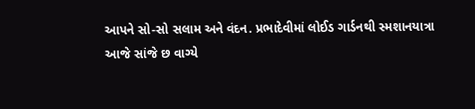આપને સો-સો સલામ અને વંદન. પ્રભાદેવીમાં લોઈડ ગાર્ડનથી સ્મશાનયાત્રા
આજે સાંજે છ વાગ્યે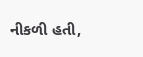નીકળી હતી,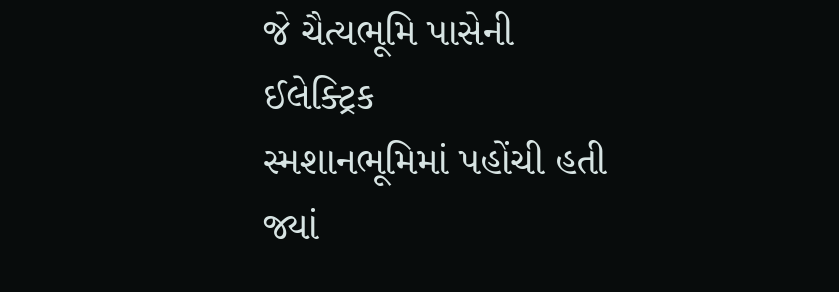જે ચૈત્યભૂમિ પાસેની ઈલેક્ટ્રિક
સ્મશાનભૂમિમાં પહોંચી હતી જ્યાં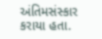અંતિમસંસ્કાર કરાયા હતા.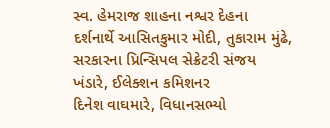સ્વ. હેમરાજ શાહના નશ્વર દેહના
દર્શનાર્થે આસિતકુમાર મોદી, તુકારામ મુંઢે, સરકારના પ્રિન્સિપલ સેક્રેટરી સંજય ખંડારે, ઈલેક્શન કમિશનર
દિનેશ વાઘમારે, વિધાનસભ્યો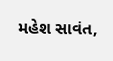મહેશ સાવંત,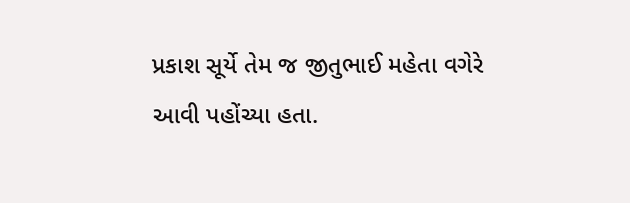પ્રકાશ સૂર્યે તેમ જ જીતુભાઈ મહેતા વગેરે આવી પહોંચ્યા હતા.